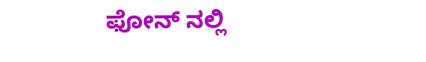ಫೋನ್ ನಲ್ಲಿ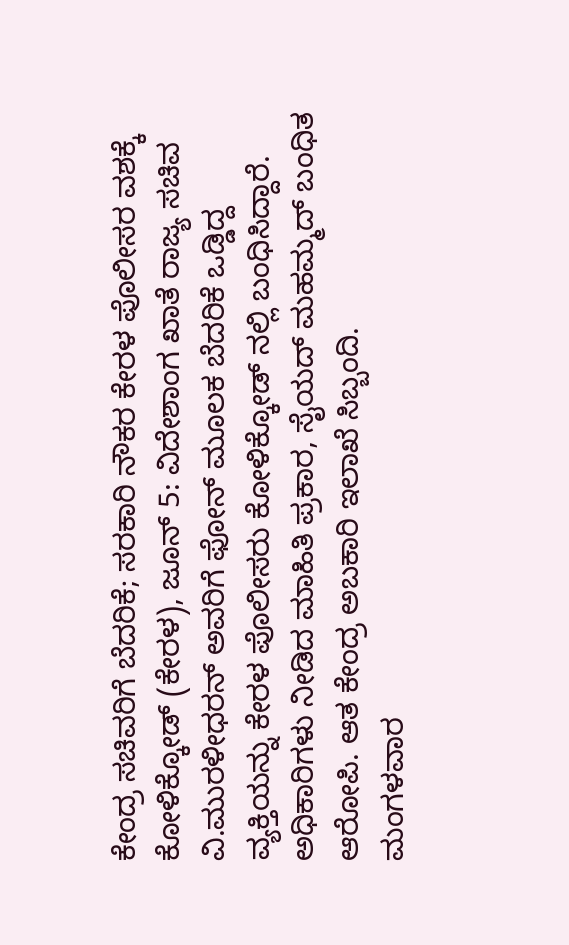ಕೇಂದ್ರ ಸಚಿವರಿಗೆ ಬೆದರಿಕೆ; ಸರಕಾರಿ ನೌಕರ ಕೇರಳ ಪೊಲೀಸರ ವಶಕ್ಕೆ
ಕೋಳಿಕ್ಕೋಡ್ (ಕೇರಳ), ಜೂನ್ 5: ವಿದೇಶಾಂಗ ಖಾತೆ ರಾಜ್ಯ ಸಚಿವ ವಿ.ಮುರಳೀಧರನ್ ಅವರಿಗೆ ಫೋನ್ ಮೂಲಕ ಬೆದರಿಕೆ ಒಡ್ಡಿದ್ದ ವ್ಯಕ್ತಿಯನ್ನು ಕೇರಳ ಪೊಲೀಸರು ಕೋಳಿಕ್ಕೋಡ್ ನಲ್ಲಿ ಬಂಧಿಸಿದ್ದಾರೆ. ಅಧಿಕಾರಿಗಳು ನೀಡಿದ ಮಾಹಿತಿ ಪ್ರಕಾರ, ಸೈಯದ್ ಮಹಮ್ಮದ್ ಬಂಧಿತ ಆರೋಪಿ. ಆತ ಕೇಂದ್ರ ಅಬಕಾರಿ ಇಲಾಖೆ ಸಿಬ್ಬಂದಿ.
ಮಂಗಳವಾರ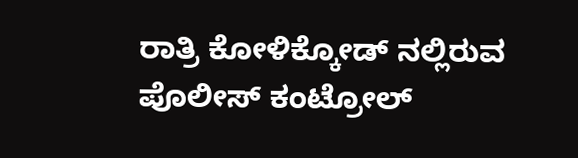ರಾತ್ರಿ ಕೋಳಿಕ್ಕೋಡ್ ನಲ್ಲಿರುವ ಪೊಲೀಸ್ ಕಂಟ್ರೋಲ್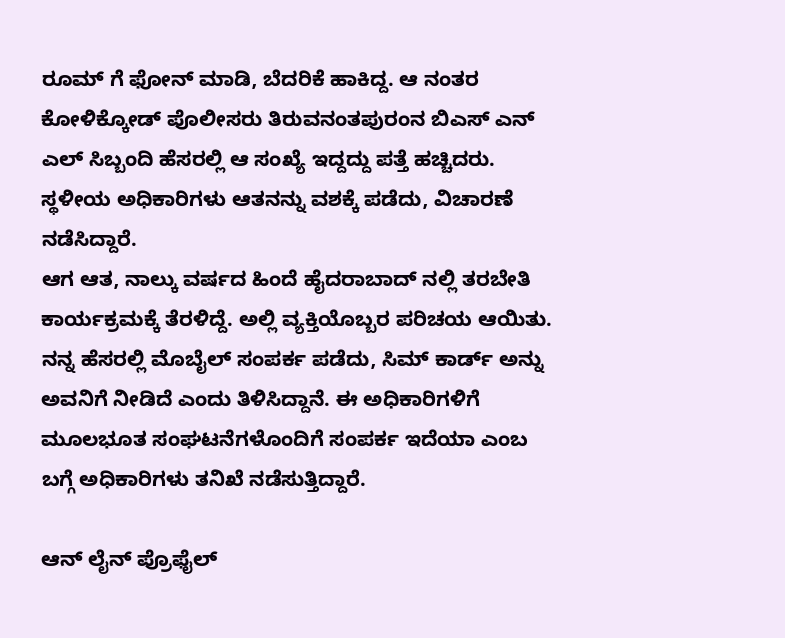ರೂಮ್ ಗೆ ಫೋನ್ ಮಾಡಿ, ಬೆದರಿಕೆ ಹಾಕಿದ್ದ. ಆ ನಂತರ ಕೋಳಿಕ್ಕೋಡ್ ಪೊಲೀಸರು ತಿರುವನಂತಪುರಂನ ಬಿಎಸ್ ಎನ್ ಎಲ್ ಸಿಬ್ಬಂದಿ ಹೆಸರಲ್ಲಿ ಆ ಸಂಖ್ಯೆ ಇದ್ದದ್ದು ಪತ್ತೆ ಹಚ್ಚಿದರು. ಸ್ಥಳೀಯ ಅಧಿಕಾರಿಗಳು ಆತನನ್ನು ವಶಕ್ಕೆ ಪಡೆದು, ವಿಚಾರಣೆ ನಡೆಸಿದ್ದಾರೆ.
ಆಗ ಆತ, ನಾಲ್ಕು ವರ್ಷದ ಹಿಂದೆ ಹೈದರಾಬಾದ್ ನಲ್ಲಿ ತರಬೇತಿ ಕಾರ್ಯಕ್ರಮಕ್ಕೆ ತೆರಳಿದ್ದೆ. ಅಲ್ಲಿ ವ್ಯಕ್ತಿಯೊಬ್ಬರ ಪರಿಚಯ ಆಯಿತು. ನನ್ನ ಹೆಸರಲ್ಲಿ ಮೊಬೈಲ್ ಸಂಪರ್ಕ ಪಡೆದು, ಸಿಮ್ ಕಾರ್ಡ್ ಅನ್ನು ಅವನಿಗೆ ನೀಡಿದೆ ಎಂದು ತಿಳಿಸಿದ್ದಾನೆ. ಈ ಅಧಿಕಾರಿಗಳಿಗೆ ಮೂಲಭೂತ ಸಂಘಟನೆಗಳೊಂದಿಗೆ ಸಂಪರ್ಕ ಇದೆಯಾ ಎಂಬ ಬಗ್ಗೆ ಅಧಿಕಾರಿಗಳು ತನಿಖೆ ನಡೆಸುತ್ತಿದ್ದಾರೆ.

ಆನ್ ಲೈನ್ ಪ್ರೊಫೈಲ್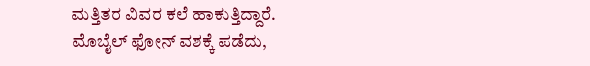ಮತ್ತಿತರ ವಿವರ ಕಲೆ ಹಾಕುತ್ತಿದ್ದಾರೆ. ಮೊಬೈಲ್ ಫೋನ್ ವಶಕ್ಕೆ ಪಡೆದು,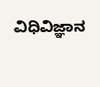ವಿಧಿವಿಜ್ಞಾನ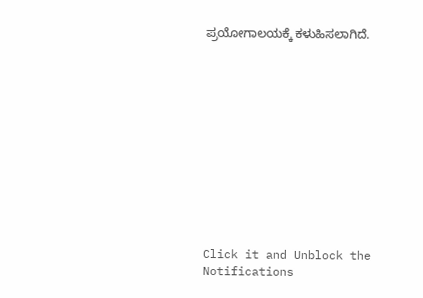ಪ್ರಯೋಗಾಲಯಕ್ಕೆ ಕಳುಹಿಸಲಾಗಿದೆ.












Click it and Unblock the Notifications